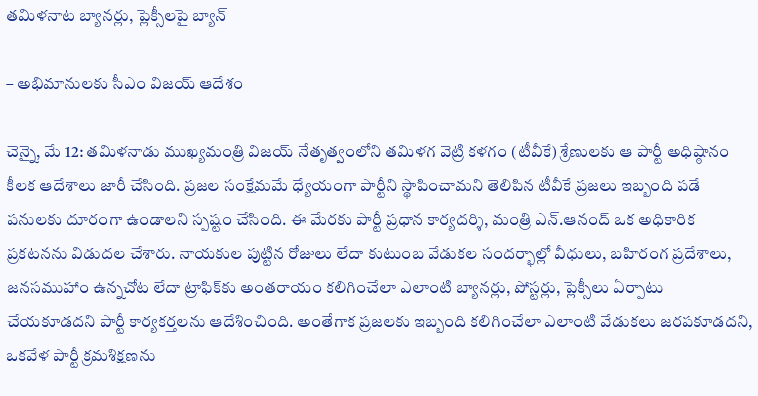తమిళనాట బ్యానర్లు, ప్లెక్సీలపై బ్యాన్

– అభిమానులకు సీఎం విజయ్ ఆదేశం

చెన్నై, మే 12: తమిళనాడు ముఖ్యమంత్రి విజయ్ నేతృత్వంలోని తమిళగ వెట్రి కళగం (టీవీకే) శ్రేణులకు ఆ పార్టీ అధిష్ఠానం కీలక ఆదేశాలు జారీ చేసింది. ప్రజల సంక్షేమమే ధ్యేయంగా పార్టీని స్థాపించామని తెలిపిన టీవీకే ప్రజలు ఇబ్బంది పడే పనులకు దూరంగా ఉండాలని స్పష్టం చేసింది. ఈ మేరకు పార్టీ ప్రధాన కార్యదర్శి, మంత్రి ఎన్.ఆనంద్ ఒక అధికారిక ప్రకటనను విడుదల చేశారు. నాయకుల పుట్టిన రోజులు లేదా కుటుంబ వేడుకల సందర్భాల్లో వీధులు, బహిరంగ ప్రదేశాలు, జనసముహాం ఉన్నచోట లేదా ట్రాఫిక్‌కు అంతరాయం కలిగించేలా ఎలాంటి బ్యానర్లు, పోస్టర్లు, ప్లెక్సీలు ఏర్పాటు చేయకూడదని పార్టీ కార్యకర్తలను ఆదేశించింది. అంతేగాక ప్రజలకు ఇబ్బంది కలిగించేలా ఎలాంటి వేడుకలు జరపకూడదని, ఒకవేళ పార్టీ క్రమశిక్షణను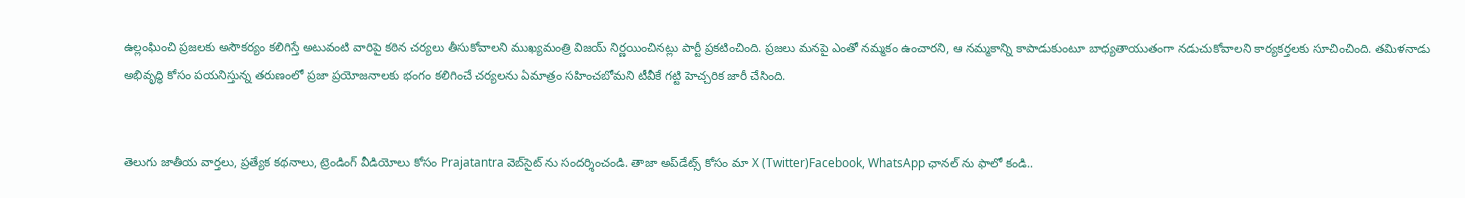ఉల్లంఘించి ప్రజలకు అసౌకర్యం కలిగిస్తే అటువంటి వారిపై కఠిన చర్యలు తీసుకోవాలని ముఖ్యమంత్రి విజయ్ నిర్ణయించినట్లు పార్టీ ప్రకటించింది. ప్రజలు మనపై ఎంతో నమ్మకం ఉంచారని, ఆ నమ్మకాన్ని కాపాడుకుంటూ బాధ్యతాయుతంగా నడుచుకోవాలని కార్యకర్తలకు సూచించింది. తమిళనాడు అభివృద్ధి కోసం పయనిస్తున్న తరుణంలో ప్రజా ప్రయోజనాలకు భంగం కలిగించే చర్యలను ఏమాత్రం సహించబోమని టీవీకే గట్టి హెచ్చరిక జారీ చేసింది.


తెలుగు జాతీయ వార్తలు, ప్రత్యేక కథనాలు, ట్రెండింగ్ వీడియోలు కోసం Prajatantra వెబ్‌సైట్ ను సందర్శించండి. తాజా అప్‌డేట్స్ కోసం మా X (Twitter)Facebook, WhatsApp ఛానల్ ను ఫాలో కండి..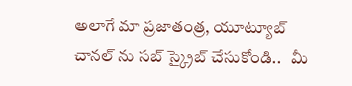అలాగే మా ప్రజాతంత్ర, యూట్యూబ్ చానల్ ను సబ్ స్క్రైబ్ చేసుకోండి..   మీ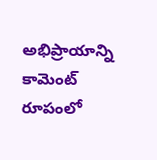అభిప్రాయాన్ని కామెంట్ రూపంలో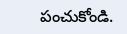పంచుకోండి.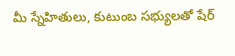మీ స్నేహితులు, కుటుంబ సభ్యులతో షేర్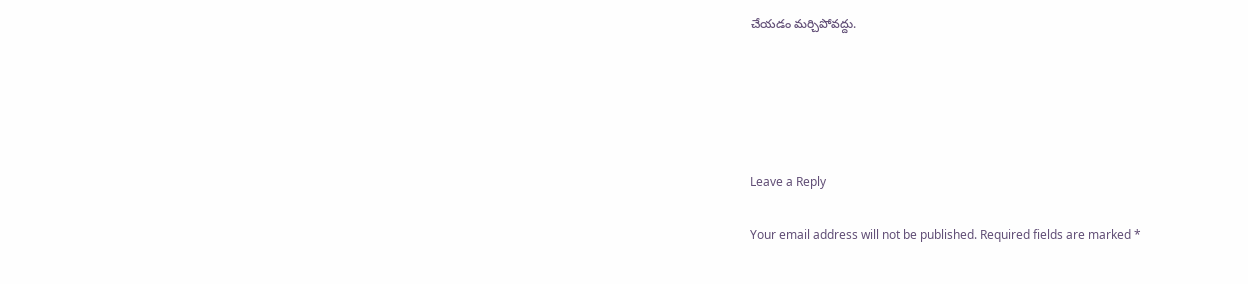చేయడం మర్చిపోవద్దు.





Leave a Reply

Your email address will not be published. Required fields are marked *